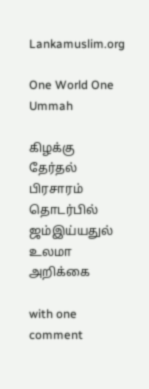Lankamuslim.org

One World One Ummah

கிழக்கு தேர்தல் பிரசாரம் தொடர்பில் ஜம்இய்யதுல் உலமா அறிக்கை

with one comment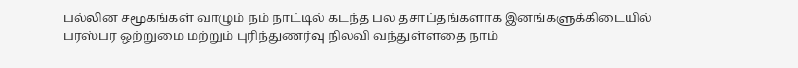பல்லின சமூகங்கள் வாழும் நம் நாட்டில் கடந்த பல தசாப்தங்களாக இனங்களுக்கிடையில் பரஸ்பர ஒற்றுமை மற்றும் புரிந்துணர்வு நிலவி வந்துள்ளதை நாம்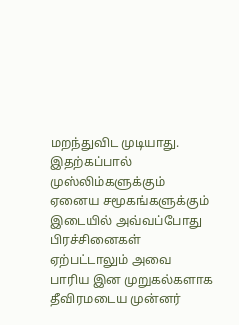மறந்துவிட முடியாது. இதற்கப்பால் முஸ்லிம்களுக்கும் ஏனைய சமூகங்களுக்கும் இடையில் அவ்வப்போது பிரச்சினைகள் ஏற்பட்டாலும் அவை பாரிய இன முறுகல்களாக தீவிரமடைய முன்னர்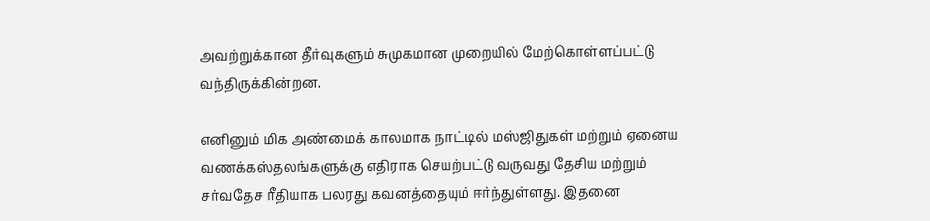அவற்றுக்கான தீர்வுகளும் சுமுகமான முறையில் மேற்கொள்ளப்பட்டு வந்திருக்கின்றன.

எனினும் மிக அண்மைக் காலமாக நாட்டில் மஸ்ஜிதுகள் மற்றும் ஏனைய வணக்கஸ்தலங்களுக்கு எதிராக செயற்பட்டு வருவது தேசிய மற்றும் சர்வதேச ரீதியாக பலரது கவனத்தையும் ஈர்ந்துள்ளது. இதனை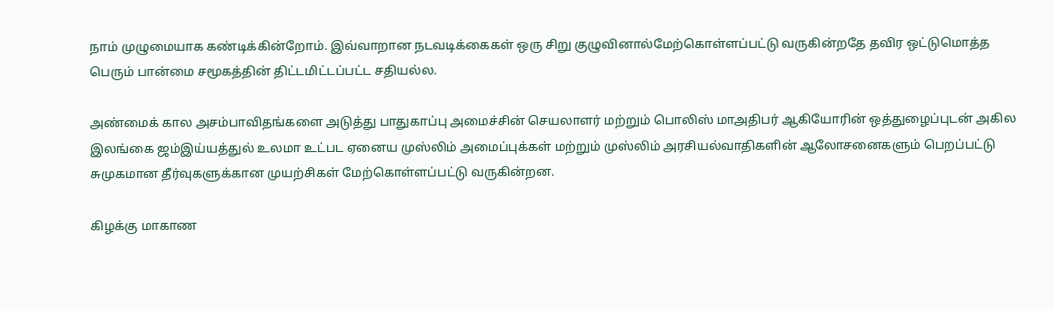நாம் முழுமையாக கண்டிக்கின்றோம். இவ்வாறான நடவடிக்கைகள் ஒரு சிறு குழுவினால்மேற்கொள்ளப்பட்டு வருகின்றதே தவிர ஒட்டுமொத்த பெரும் பான்மை சமூகத்தின் திட்டமிட்டப்பட்ட சதியல்ல.

அண்மைக் கால அசம்பாவிதங்களை அடுத்து பாதுகாப்பு அமைச்சின் செயலாளர் மற்றும் பொலிஸ் மாஅதிபர் ஆகியோரின் ஒத்துழைப்புடன் அகில இலங்கை ஜம்இய்யத்துல் உலமா உட்பட ஏனைய முஸ்லிம் அமைப்புக்கள் மற்றும் முஸ்லிம் அரசியல்வாதிகளின் ஆலோசனைகளும் பெறப்பட்டு சுமுகமான தீர்வுகளுக்கான முயற்சிகள் மேற்கொள்ளப்பட்டு வருகின்றன.

கிழக்கு மாகாண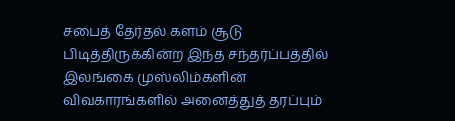சபைத் தேர்தல் களம் சூடு பிடித்திருக்கின்ற இந்த சந்தர்ப்பத்தில் இலங்கை முஸ்லிம்களின் விவகாரங்களில் அனைத்துத் தரப்பும்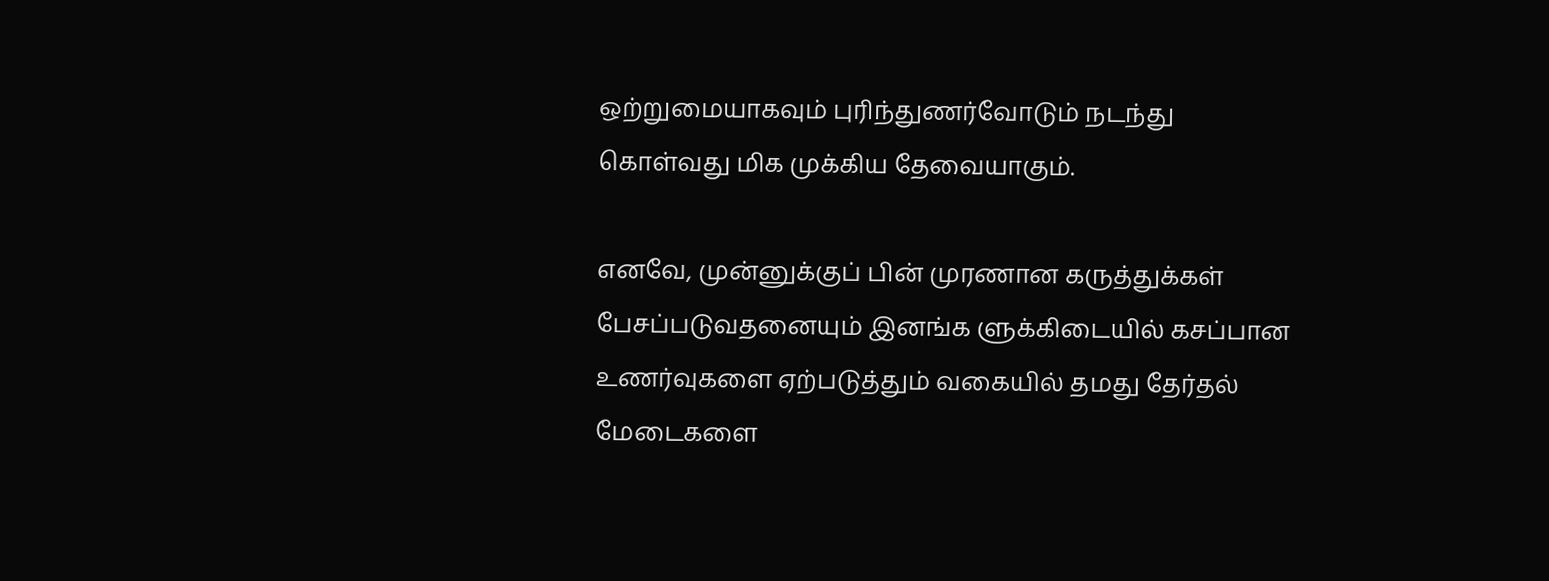ஒற்றுமையாகவும் புரிந்துணர்வோடும் நடந்து கொள்வது மிக முக்கிய தேவையாகும்.

எனவே, முன்னுக்குப் பின் முரணான கருத்துக்கள் பேசப்படுவதனையும் இனங்க ளுக்கிடையில் கசப்பான உணர்வுகளை ஏற்படுத்தும் வகையில் தமது தேர்தல் மேடைகளை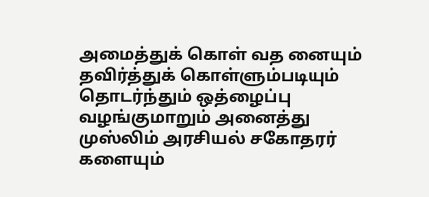அமைத்துக் கொள் வத னையும் தவிர்த்துக் கொள்ளும்படியும் தொடர்ந்தும் ஒத்ழைப்பு வழங்குமாறும் அனைத்து முஸ்லிம் அரசியல் சகோதரர் களையும்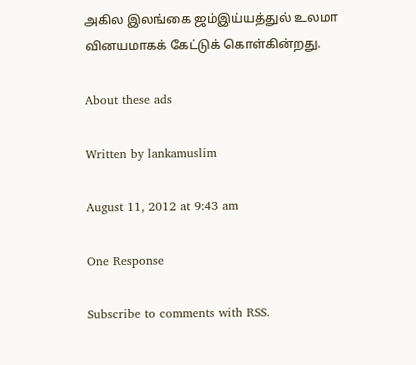அகில இலங்கை ஜம்இய்யத்துல் உலமா வினயமாகக் கேட்டுக் கொள்கின்றது.

About these ads

Written by lankamuslim

August 11, 2012 at 9:43 am

One Response

Subscribe to comments with RSS.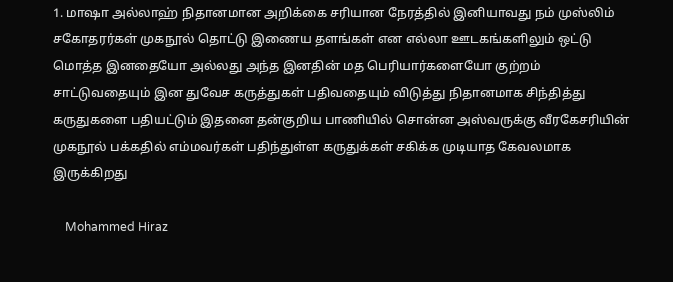1. மாஷா அல்லாஹ் நிதானமான அறிக்கை சரியான நேரத்தில் இனியாவது நம் முஸ்லிம் சகோதரர்கள் முகநூல் தொட்டு இணைய தளங்கள் என எல்லா ஊடகங்களிலும் ஒட்டு மொத்த இனதையோ அல்லது அந்த இனதின் மத பெரியார்களையோ குற்றம் சாட்டுவதையும் இன துவேச கருத்துகள் பதிவதையும் விடுத்து நிதானமாக சிந்தித்து கருதுகளை பதியட்டும் இதனை தன்குறிய பாணியில் சொன்ன அஸ்வருக்கு வீரகேசரியின் முகநூல் பக்கதில் எம்மவர்கள் பதிந்துள்ள கருதுக்கள் சகிக்க முடியாத கேவலமாக இருக்கிறது

    Mohammed Hiraz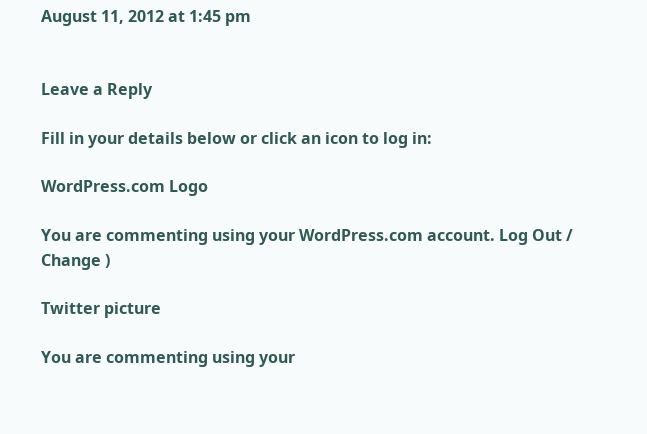August 11, 2012 at 1:45 pm


Leave a Reply

Fill in your details below or click an icon to log in:

WordPress.com Logo

You are commenting using your WordPress.com account. Log Out / Change )

Twitter picture

You are commenting using your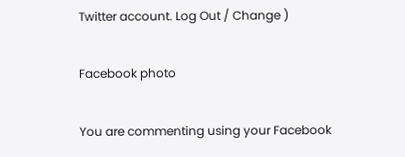Twitter account. Log Out / Change )

Facebook photo

You are commenting using your Facebook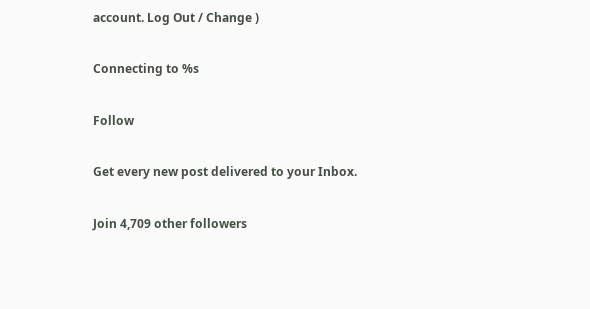account. Log Out / Change )

Connecting to %s

Follow

Get every new post delivered to your Inbox.

Join 4,709 other followers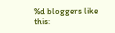%d bloggers like this: